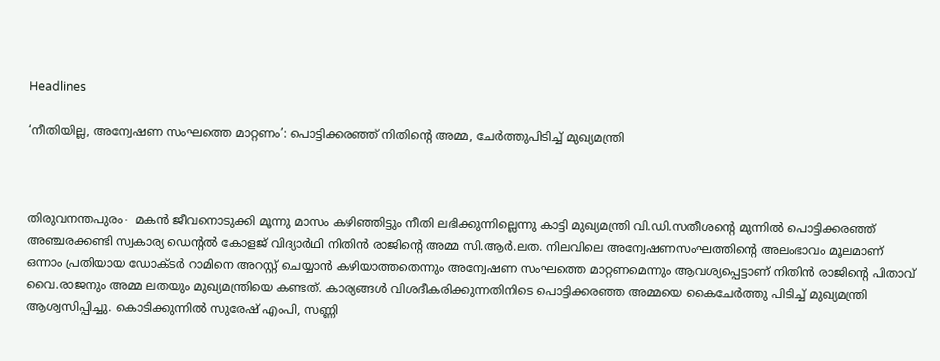Headlines

‘നീതിയില്ല, അന്വേഷണ സംഘത്തെ മാറ്റണം’: പൊട്ടിക്കരഞ്ഞ് നിതിന്റെ അമ്മ, ചേര്‍ത്തുപിടിച്ച് മുഖ്യമന്ത്രി



തിരുവനന്തപുരം∙ മകന്‍ ജീവനൊടുക്കി മൂന്നു മാസം കഴിഞ്ഞിട്ടും നീതി ലഭിക്കുന്നില്ലെന്നു കാട്ടി മുഖ്യമന്ത്രി വി.ഡി.സതീശന്റെ മുന്നില്‍ പൊട്ടിക്കരഞ്ഞ് അഞ്ചരക്കണ്ടി സ്വകാര്യ ഡെന്റല്‍ കോളജ് വിദ്യാര്‍ഥി നിതിന്‍ രാജിന്റെ അമ്മ സി.ആര്‍.ലത. നിലവിലെ അന്വേഷണസംഘത്തിന്റെ അലംഭാവം മൂലമാണ് ഒന്നാം പ്രതിയായ ഡോക്ടര്‍ റാമിനെ അറസ്റ്റ് ചെയ്യാന്‍ കഴിയാത്തതെന്നും അന്വേഷണ സംഘത്തെ മാറ്റണമെന്നും ആവശ്യപ്പെട്ടാണ് നിതിന്‍ രാജിന്റെ പിതാവ് വൈ.രാജനും അമ്മ ലതയും മുഖ്യമന്ത്രിയെ കണ്ടത്. കാര്യങ്ങള്‍ വിശദീകരിക്കുന്നതിനിടെ പൊട്ടിക്കരഞ്ഞ അമ്മയെ കൈചേര്‍ത്തു പിടിച്ച് മുഖ്യമന്ത്രി ആശ്വസിപ്പിച്ചു. കൊടിക്കുന്നില്‍ സുരേഷ് എംപി, സണ്ണി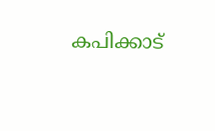കപിക്കാട്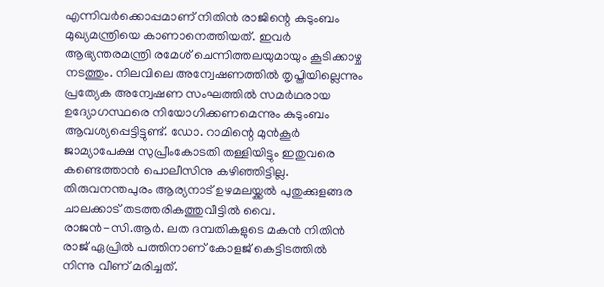എന്നിവര്‍ക്കൊപ്പമാണ് നിതിന്‍ രാജിന്റെ കുടുംബം മുഖ്യമന്ത്രിയെ കാണാനെത്തിയത്. ഇവര്‍ ആഭ്യന്തരമന്ത്രി രമേശ് ചെന്നിത്തലയുമായും കൂടിക്കാഴ്ച നടത്തും. നിലവിലെ അന്വേഷണത്തില്‍ തൃപ്തിയില്ലെന്നും പ്രത്യേക അന്വേഷണ സംഘത്തില്‍ സമര്‍ഥരായ ഉദ്യോഗസ്ഥരെ നിയോഗിക്കണമെന്നും കുടുംബം ആവശ്യപ്പെട്ടിട്ടുണ്ട്. ഡോ. റാമിന്റെ മുന്‍കൂര്‍ ജാമ്യാപേക്ഷ സുപ്രീംകോടതി തള്ളിയിട്ടും ഇതുവരെ കണ്ടെത്താന്‍ പൊലീസിനു കഴിഞ്ഞിട്ടില്ല. തിരുവനന്തപുരം ആര്യനാട് ഉഴമലയ്ക്കല്‍ പുതുക്കുളങ്ങര ചാലക്കാട് തടത്തരികത്തുവീട്ടില്‍ വൈ. രാജന്‍-സി.ആര്‍. ലത ദമ്പതികളുടെ മകന്‍ നിതിന്‍ രാജ് ഏപ്രില്‍ പത്തിനാണ് കോളജ് കെട്ടിടത്തില്‍ നിന്നു വീണ് മരിച്ചത്.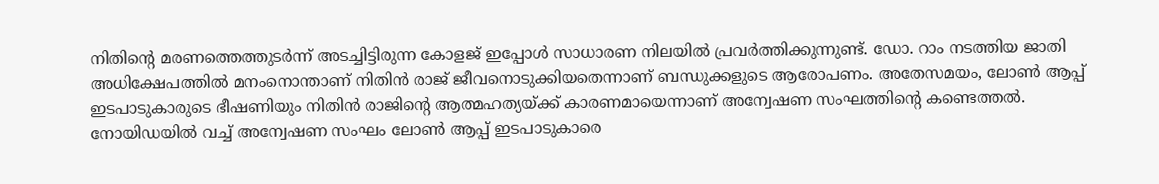നിതിന്റെ മരണത്തെത്തുടര്‍ന്ന് അടച്ചിട്ടിരുന്ന കോളജ് ഇപ്പോള്‍ സാധാരണ നിലയില്‍ പ്രവര്‍ത്തിക്കുന്നുണ്ട്. ഡോ. റാം നടത്തിയ ജാതി അധിക്ഷേപത്തില്‍ മനംനൊന്താണ് നിതിന്‍ രാജ് ജീവനൊടുക്കിയതെന്നാണ് ബന്ധുക്കളുടെ ആരോപണം. അതേസമയം, ലോണ്‍ ആപ്പ് ഇടപാടുകാരുടെ ഭീഷണിയും നിതിന്‍ രാജിന്റെ ആത്മഹത്യയ്ക്ക് കാരണമായെന്നാണ് അന്വേഷണ സംഘത്തിന്റെ കണ്ടെത്തല്‍. നോയിഡയില്‍ വച്ച് അന്വേഷണ സംഘം ലോണ്‍ ആപ്പ് ഇടപാടുകാരെ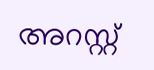അറസ്റ്റ്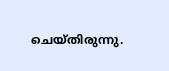ചെയ്തിരുന്നു.